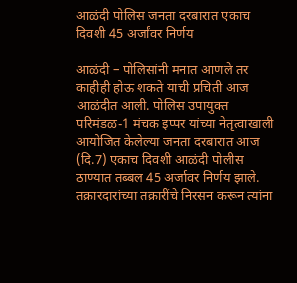आळंदी पोलिस जनता दरबारात एकाच दिवशी 45 अर्जांवर निर्णय

आळंदी – पोलिसांनी मनात आणले तर काहीही होऊ शकते याची प्रचिती आज आळंदीत आली. पोलिस उपायुक्त परिमंडळ-1 मंचक इप्पर यांच्या नेतृत्वाखाली आयोजित केलेल्या जनता दरबारात आज (दि.7) एकाच दिवशी आळंदी पोलीस ठाण्यात तब्बल 45 अर्जावर निर्णय झाले. तक्रारदारांच्या तक्रारींचे निरसन करून त्यांना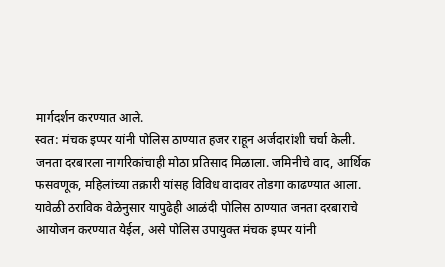मार्गदर्शन करण्यात आले.
स्वत: मंचक इप्पर यांनी पोलिस ठाण्यात हजर राहून अर्जदारांशी चर्चा केली. जनता दरबारला नागरिकांचाही मोठा प्रतिसाद मिळाला. जमिनीचे वाद, आर्थिक फसवणूक, महिलांच्या तक्रारी यांसह विविध वादावर तोडगा काढण्यात आला.
यावेळी ठराविक वेळेनुसार यापुढेही आळंदी पोलिस ठाण्यात जनता दरबाराचे आयोजन करण्यात येईल, असे पोलिस उपायुक्त मंचक इप्पर यांनी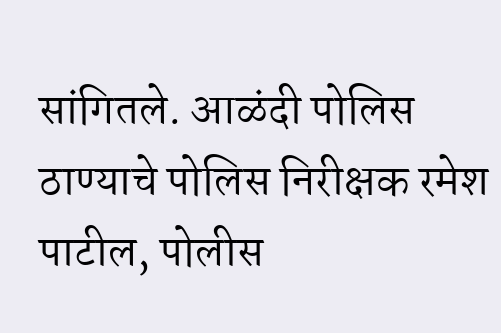सांगितले. आळंदी पोलिस ठाण्याचे पोलिस निरीक्षक रमेश पाटील, पोलीस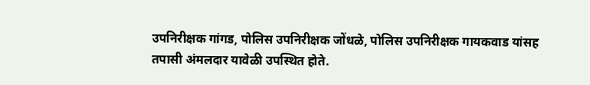उपनिरीक्षक गांगड, पोलिस उपनिरीक्षक जोंधळे, पोलिस उपनिरीक्षक गायकवाड यांसह तपासी अंमलदार यावेळी उपस्थित होते.